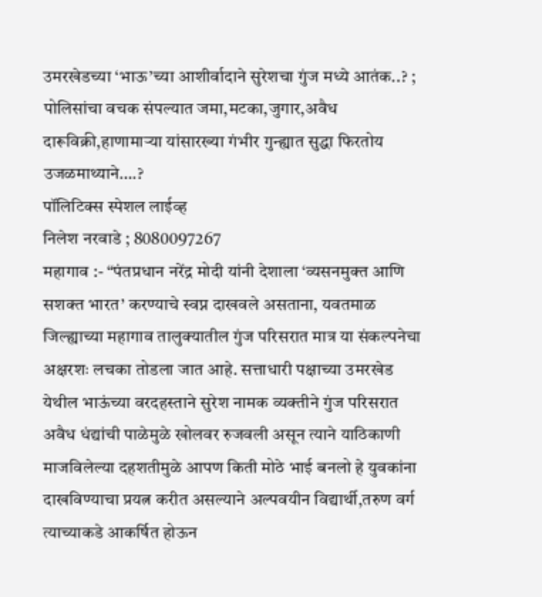उमरखेडच्या ‘भाऊ’च्या आशीर्वादाने सुरेशचा गुंज मध्ये आतंक..? ; पोलिसांचा वचक संपल्यात जमा,मटका,जुगार,अवैध दारूविक्री,हाणामाऱ्या यांसारख्या गंभीर गुन्ह्यात सुद्धा फिरतोय उजळमाथ्याने….?
पॉलिटिक्स स्पेशल लाईव्ह
निलेश नरवाडे ; 8080097267
महागाव :- “पंतप्रधान नरेंद्र मोदी यांनी देशाला ‘व्यसनमुक्त आणि सशक्त भारत’ करण्याचे स्वप्न दाखवले असताना, यवतमाळ जिल्ह्याच्या महागाव तालुक्यातील गुंज परिसरात मात्र या संकल्पनेचा अक्षरशः लचका तोडला जात आहे. सत्ताधारी पक्षाच्या उमरखेड येथील भाऊंच्या वरदहस्ताने सुरेश नामक व्यक्तीने गुंज परिसरात अवैध धंद्यांची पाळेमुळे खोलवर रुजवली असून त्याने याठिकाणी माजविलेल्या दहशतीमुळे आपण किती मोठे भाई बनलो हे युवकांना दाखविण्याचा प्रयत्न करीत असल्याने अल्पवयीन विद्यार्थी,तरुण वर्ग त्याच्याकडे आकर्षित होऊन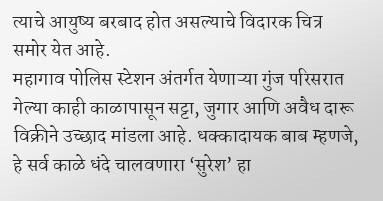त्याचे आयुष्य बरबाद होत असल्याचे विदारक चित्र समोर येत आहे.
महागाव पोलिस स्टेशन अंतर्गत येणाऱ्या गुंज परिसरात गेल्या काही काळापासून सट्टा, जुगार आणि अवैध दारू विक्रीने उच्छाद मांडला आहे. धक्कादायक बाब म्हणजे, हे सर्व काळे धंदे चालवणारा ‘सुरेश’ हा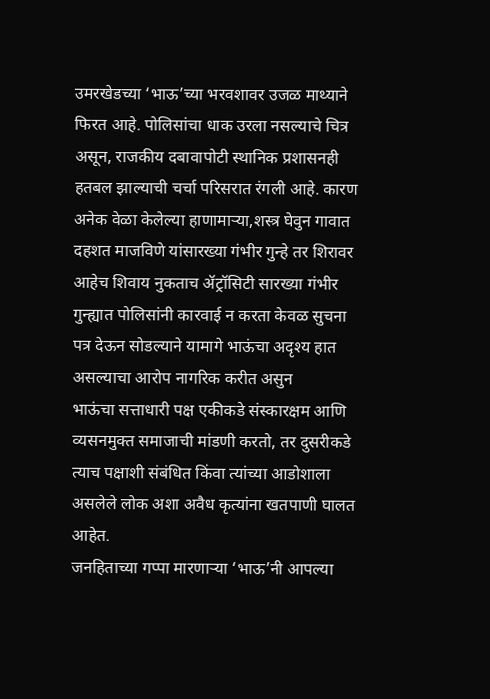उमरखेडच्या ‘भाऊ’च्या भरवशावर उजळ माथ्याने फिरत आहे. पोलिसांचा धाक उरला नसल्याचे चित्र असून, राजकीय दबावापोटी स्थानिक प्रशासनही हतबल झाल्याची चर्चा परिसरात रंगली आहे. कारण अनेक वेळा केलेल्या हाणामाऱ्या,शस्त्र घेवुन गावात दहशत माजविणे यांसारख्या गंभीर गुन्हे तर शिरावर आहेच शिवाय नुकताच ॲट्रॉसिटी सारख्या गंभीर गुन्ह्यात पोलिसांनी कारवाई न करता केवळ सुचना पत्र देऊन सोडल्याने यामागे भाऊंचा अदृश्य हात असल्याचा आरोप नागरिक करीत असुन
भाऊंचा सत्ताधारी पक्ष एकीकडे संस्कारक्षम आणि व्यसनमुक्त समाजाची मांडणी करतो, तर दुसरीकडे त्याच पक्षाशी संबंधित किंवा त्यांच्या आडोशाला असलेले लोक अशा अवैध कृत्यांना खतपाणी घालत आहेत.
जनहिताच्या गप्पा मारणाऱ्या ‘भाऊ’नी आपल्या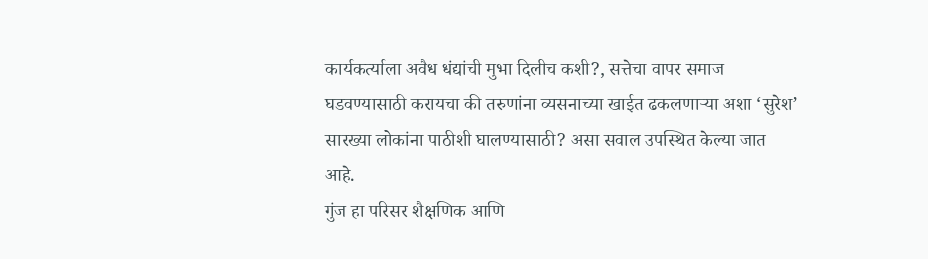कार्यकर्त्याला अवैध धंद्यांची मुभा दिलीच कशी?, सत्तेचा वापर समाज घडवण्यासाठी करायचा की तरुणांना व्यसनाच्या खाईत ढकलणाऱ्या अशा ‘सुरेश’ सारख्या लोकांना पाठीशी घालण्यासाठी? असा सवाल उपस्थित केल्या जात आहे.
गुंज हा परिसर शैक्षणिक आणि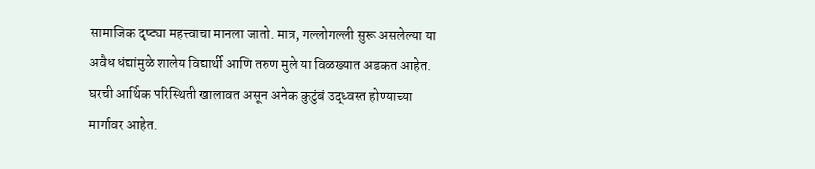सामाजिक दृष्ट्या महत्त्वाचा मानला जातो. मात्र, गल्लोगल्ली सुरू असलेल्या या अवैध धंद्यांमुळे शालेय विद्यार्थी आणि तरुण मुले या विळख्यात अडकत आहेत. घरची आर्थिक परिस्थिती खालावत असून अनेक कुटुंबं उद्ध्वस्त होण्याच्या मार्गावर आहेत.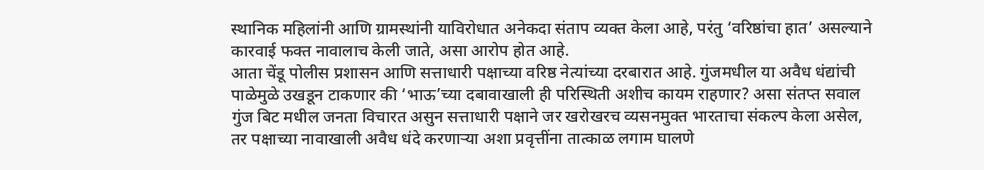स्थानिक महिलांनी आणि ग्रामस्थांनी याविरोधात अनेकदा संताप व्यक्त केला आहे, परंतु ‘वरिष्ठांचा हात’ असल्याने कारवाई फक्त नावालाच केली जाते, असा आरोप होत आहे.
आता चेंडू पोलीस प्रशासन आणि सत्ताधारी पक्षाच्या वरिष्ठ नेत्यांच्या दरबारात आहे. गुंजमधील या अवैध धंद्यांची पाळेमुळे उखडून टाकणार की ‘भाऊ’च्या दबावाखाली ही परिस्थिती अशीच कायम राहणार? असा संतप्त सवाल गुंज बिट मधील जनता विचारत असुन सत्ताधारी पक्षाने जर खरोखरच व्यसनमुक्त भारताचा संकल्प केला असेल, तर पक्षाच्या नावाखाली अवैध धंदे करणाऱ्या अशा प्रवृत्तींना तात्काळ लगाम घालणे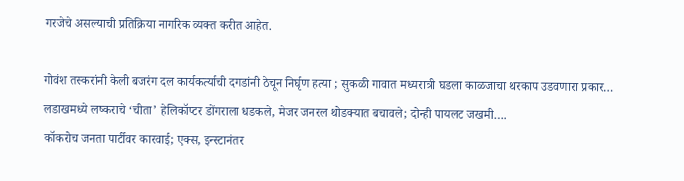गरजेचे असल्याची प्रतिक्रिया नागरिक व्यक्त करीत आहेत.

गोवंश तस्करांनी केली बजरंग दल कार्यकर्त्याची दगडांनी ठेचून निर्घृण हत्या ; सुकळी गावात मध्यरात्री घडला काळजाचा थरकाप उडवणारा प्रकार…
लडाखमध्ये लष्कराचे ‘चीता’ हेलिकॉप्टर डोंगराला धडकले, मेजर जनरल थोडक्यात बचावले; दोन्ही पायलट जखमी….
कॉकरोच जनता पार्टीवर कारवाई; एक्स, इन्स्टानंतर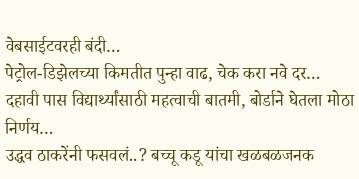वेबसाईटवरही बंदी…
पेट्रोल-डिझेलच्या किमतीत पुन्हा वाढ, चेक करा नवे दर…
दहावी पास विद्यार्थ्यांसाठी महत्वाची बातमी, बोर्डाने घेतला मोठा निर्णय…
उद्धव ठाकरेंनी फसवलं..? बच्चू कडू यांचा खळबळजनक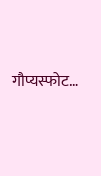गौप्यस्फोट…